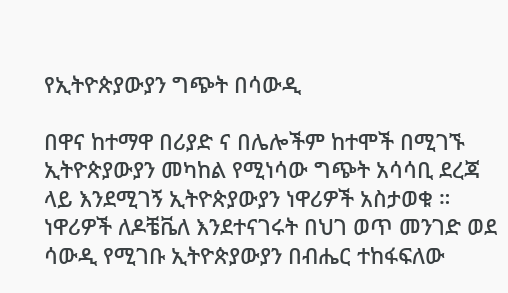የኢትዮጵያውያን ግጭት በሳውዲ

በዋና ከተማዋ በሪያድ ና በሌሎችም ከተሞች በሚገኙ ኢትዮጵያውያን መካከል የሚነሳው ግጭት አሳሳቢ ደረጃ ላይ እንደሚገኝ ኢትዮጵያውያን ነዋሪዎች አስታወቁ ። ነዋሪዎች ለዶቼቬለ እንደተናገሩት በህገ ወጥ መንገድ ወደ ሳውዲ የሚገቡ ኢትዮጵያውያን በብሔር ተከፋፍለው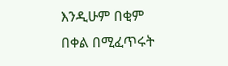እንዲሁም በቂም በቀል በሚፈጥሩት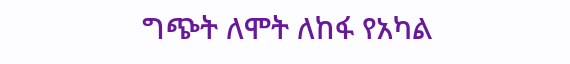ግጭት ለሞት ለከፋ የአካል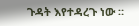ጉዳት እየተዳረጉ ነው ።